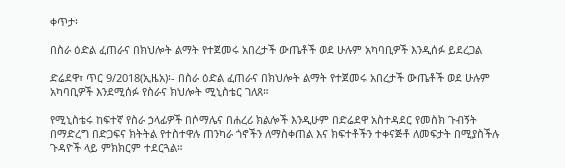ቀጥታ፡

በስራ ዕድል ፈጠራና በክህሎት ልማት የተጀመሩ አበረታች ውጤቶች ወደ ሁሉም አካባቢዎች እንዲሰፉ ይደረጋል

ድሬደዋ፣ ጥር 9/2018(ኢዜአ)፡- በስራ ዕድል ፈጠራና በክህሎት ልማት የተጀመሩ አበረታች ውጤቶች ወደ ሁሉም አካባቢዎች እንደሚሰፉ የስራና ክህሎት ሚኒስቴር ገለጸ።

የሚኒስቴሩ ከፍተኛ የስራ ኃላፊዎች በሶማሌና በሐረሪ ክልሎች እንዲሁም በድሬደዋ አስተዳደር የመስክ ጉብኝት በማድረግ በድጋፍና ክትትል የተስተዋሉ ጠንካራ ጎኖችን ለማስቀጠል እና ክፍተቶችን ተቀናጅቶ ለመፍታት በሚያስችሉ ጉዳዮች ላይ ምክክርም ተደርጓል።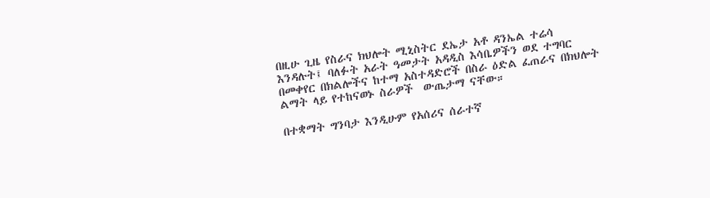በዚሁ ጊዜ የስራና ክህሎት ሚኒስትር ደኤታ አቶ ዳንኤል ተሬሳ እንዳሉት፤ ባለፉት አራት ዓመታት አዳዲስ እሳቤዎችን ወደ ተግባር በመቀየር በክልሎችና ከተማ አስተዳድሮች በስራ ዕድል ፈጠራና በክህሎት ልማት ላይ የተከናወኑ ስራዎች  ውጤታማ ናቸው።

በተቋማት ግንባታ እንዲሁም የአሰሪና ሰራተኛ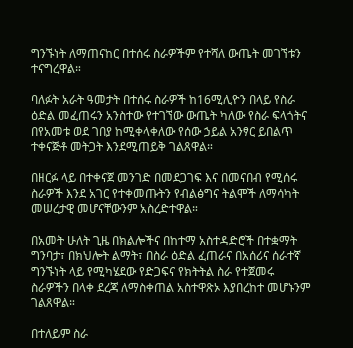ግንኙነት ለማጠናከር በተሰሩ ስራዎችም የተሻለ ውጤት መገኘቱን ተናግረዋል።

ባለፉት አራት ዓመታት በተሰሩ ስራዎች ከ16ሚሊዮን በላይ የስራ ዕድል መፈጠሩን አንስተው የተገኘው ውጤት ካለው የስራ ፍላጎትና በየአመቱ ወደ ገበያ ከሚቀላቀለው የሰው ኃይል አንፃር ይበልጥ ተቀናጅቶ መትጋት እንደሚጠይቅ ገልጸዋል።

በዘርፉ ላይ በተቀናጀ መንገድ በመደጋገፍ እና በመናበብ የሚሰሩ ስራዎች እንደ አገር የተቀመጡትን የብልፅግና ትልሞች ለማሳካት መሠረታዊ መሆናቸውንም አስረድተዋል።

በአመት ሁለት ጊዜ በክልሎችና በከተማ አስተዳድሮች በተቋማት ግንባታ፣ በክህሎት ልማት፣ በስራ ዕድል ፈጠራና በአሰሪና ሰራተኛ ግንኙነት ላይ የሚካሄደው የድጋፍና የክትትል ስራ የተጀመሩ ስራዎችን በላቀ ደረጃ ለማስቀጠል አስተዋጽኦ እያበረከተ መሆኑንም ገልጸዋል።

በተለይም ስራ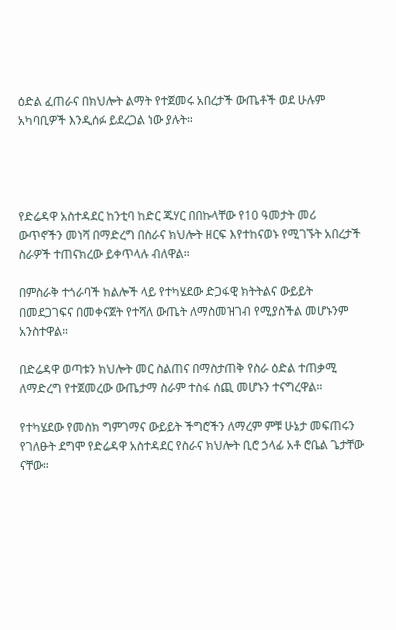ዕድል ፈጠራና በክህሎት ልማት የተጀመሩ አበረታች ውጤቶች ወደ ሁሉም አካባቢዎች እንዲሰፉ ይደረጋል ነው ያሉት።




የድሬዳዋ አስተዳደር ከንቲባ ከድር ጁሃር በበኩላቸው የ10 ዓመታት መሪ ውጥኖችን መነሻ በማድረግ በስራና ክህሎት ዘርፍ እየተከናወኑ የሚገኙት አበረታች ስራዎች ተጠናክረው ይቀጥላሉ ብለዋል።

በምስራቅ ተጎራባች ክልሎች ላይ የተካሄደው ድጋፋዊ ክትትልና ውይይት በመደጋገፍና በመቀናጀት የተሻለ ውጤት ለማስመዝገብ የሚያስችል መሆኑንም አንስተዋል።

በድሬዳዋ ወጣቱን ክህሎት መር ስልጠና በማስታጠቅ የስራ ዕድል ተጠቃሚ ለማድረግ የተጀመረው ውጤታማ ስራም ተስፋ ሰጪ መሆኑን ተናግረዋል።

የተካሄደው የመስክ ግምገማና ውይይት ችግሮችን ለማረም ምቹ ሁኔታ መፍጠሩን የገለፁት ደግሞ የድሬዳዋ አስተዳደር የስራና ክህሎት ቢሮ ኃላፊ አቶ ሮቤል ጌታቸው ናቸው።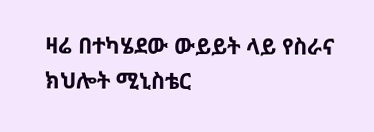ዛሬ በተካሄደው ውይይት ላይ የስራና ክህሎት ሚኒስቴር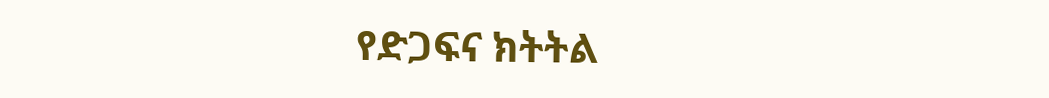የድጋፍና ክትትል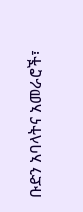ቡድን አባላትና አመራሮች፣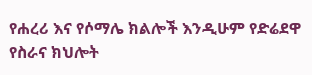የሐረሪ እና የሶማሌ ክልሎች እንዲሁም የድሬደዋ የስራና ክህሎት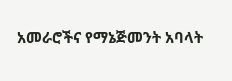አመራሮችና የማኔጅመንት አባላት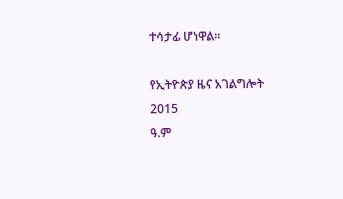ተሳታፊ ሆነዋል።

የኢትዮጵያ ዜና አገልግሎት
2015
ዓ.ም